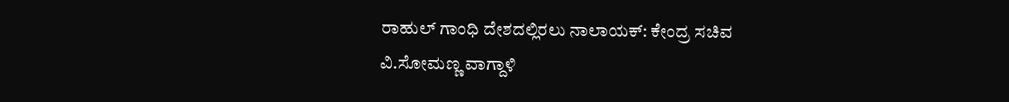ರಾಹುಲ್ ಗಾಂಧಿ ದೇಶದಲ್ಲಿರಲು ನಾಲಾಯಕ್: ಕೇಂದ್ರ ಸಚಿವ ವಿ.ಸೋಮಣ್ಣ ವಾಗ್ದಾಳಿ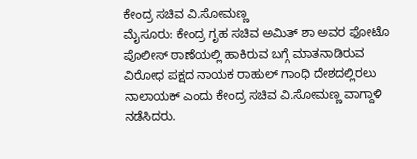ಕೇಂದ್ರ ಸಚಿವ ವಿ.ಸೋಮಣ್ಣ
ಮೈಸೂರು: ಕೇಂದ್ರ ಗೃಹ ಸಚಿವ ಅಮಿತ್ ಶಾ ಅವರ ಫೋಟೊ ಪೊಲೀಸ್ ಠಾಣೆಯಲ್ಲಿ ಹಾಕಿರುವ ಬಗ್ಗೆ ಮಾತನಾಡಿರುವ ವಿರೋಧ ಪಕ್ಷದ ನಾಯಕ ರಾಹುಲ್ ಗಾಂಧಿ ದೇಶದಲ್ಲಿರಲು ನಾಲಾಯಕ್ ಎಂದು ಕೇಂದ್ರ ಸಚಿವ ವಿ.ಸೋಮಣ್ಣ ವಾಗ್ದಾಳಿ ನಡೆಸಿದರು.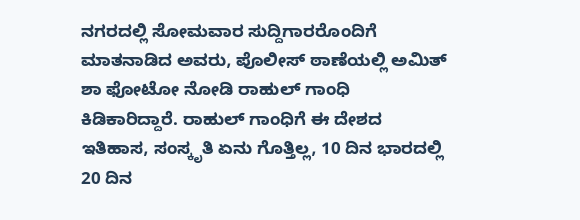ನಗರದಲ್ಲಿ ಸೋಮವಾರ ಸುದ್ದಿಗಾರರೊಂದಿಗೆ ಮಾತನಾಡಿದ ಅವರು, ಪೊಲೀಸ್ ಠಾಣೆಯಲ್ಲಿ ಅಮಿತ್ ಶಾ ಫೋಟೋ ನೋಡಿ ರಾಹುಲ್ ಗಾಂಧಿ ಕಿಡಿಕಾರಿದ್ದಾರೆ. ರಾಹುಲ್ ಗಾಂಧಿಗೆ ಈ ದೇಶದ ಇತಿಹಾಸ, ಸಂಸ್ಕೃತಿ ಏನು ಗೊತ್ತಿಲ್ಲ, 10 ದಿನ ಭಾರದಲ್ಲಿ 20 ದಿನ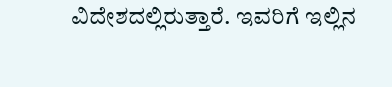ವಿದೇಶದಲ್ಲಿರುತ್ತಾರೆ. ಇವರಿಗೆ ಇಲ್ಲಿನ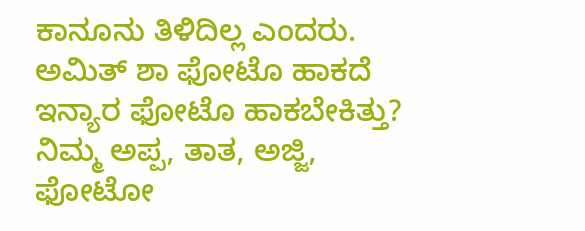ಕಾನೂನು ತಿಳಿದಿಲ್ಲ ಎಂದರು.
ಅಮಿತ್ ಶಾ ಫೋಟೊ ಹಾಕದೆ ಇನ್ಯಾರ ಫೋಟೊ ಹಾಕಬೇಕಿತ್ತು? ನಿಮ್ಮ ಅಪ್ಪ, ತಾತ, ಅಜ್ಜಿ, ಫೋಟೋ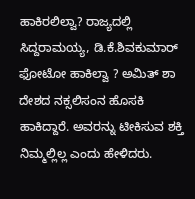ಹಾಕಿರಲಿಲ್ವಾ? ರಾಜ್ಯದಲ್ಲಿ ಸಿದ್ದರಾಮಯ್ಯ, ಡಿ.ಕೆ.ಶಿವಕುಮಾರ್ ಫೋಟೋ ಹಾಕಿಲ್ವಾ ? ಅಮಿತ್ ಶಾ ದೇಶದ ನಕ್ಸಲಿಸಂನ ಹೊಸಕಿ ಹಾಕಿದ್ದಾರೆ. ಅವರನ್ನು ಟೀಕಿಸುವ ಶಕ್ತಿ ನಿಮ್ಮಲ್ಲಿಲ್ಲ ಎಂದು ಹೇಳಿದರು.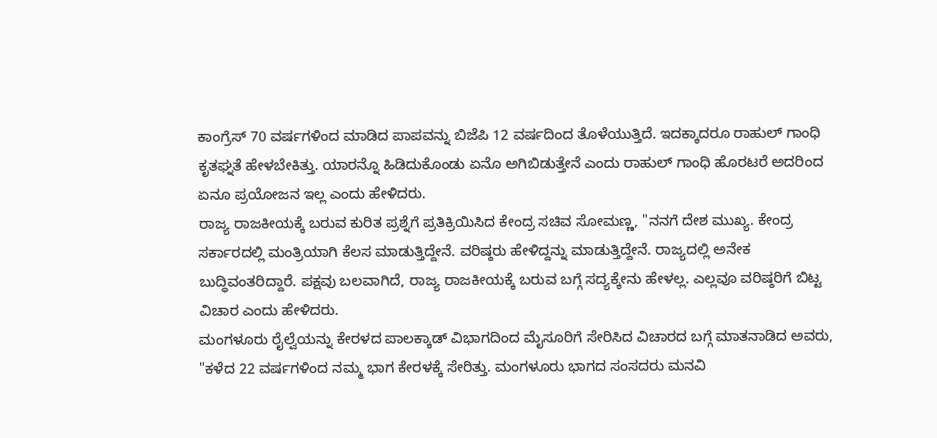ಕಾಂಗ್ರೆಸ್ 70 ವರ್ಷಗಳಿಂದ ಮಾಡಿದ ಪಾಪವನ್ನು ಬಿಜೆಪಿ 12 ವರ್ಷದಿಂದ ತೊಳೆಯುತ್ತಿದೆ. ಇದಕ್ಕಾದರೂ ರಾಹುಲ್ ಗಾಂಧಿ ಕೃತಘ್ನತೆ ಹೇಳಬೇಕಿತ್ತು. ಯಾರನ್ನೊ ಹಿಡಿದುಕೊಂಡು ಏನೊ ಅಗಿಬಿಡುತ್ತೇನೆ ಎಂದು ರಾಹುಲ್ ಗಾಂಧಿ ಹೊರಟರೆ ಅದರಿಂದ ಏನೂ ಪ್ರಯೋಜನ ಇಲ್ಲ ಎಂದು ಹೇಳಿದರು.
ರಾಜ್ಯ ರಾಜಕೀಯಕ್ಕೆ ಬರುವ ಕುರಿತ ಪ್ರಶ್ನೆಗೆ ಪ್ರತಿಕ್ರಿಯಿಸಿದ ಕೇಂದ್ರ ಸಚಿವ ಸೋಮಣ್ಣ, "ನನಗೆ ದೇಶ ಮುಖ್ಯ. ಕೇಂದ್ರ ಸರ್ಕಾರದಲ್ಲಿ ಮಂತ್ರಿಯಾಗಿ ಕೆಲಸ ಮಾಡುತ್ತಿದ್ದೇನೆ. ವರಿಷ್ಠರು ಹೇಳಿದ್ದನ್ನು ಮಾಡುತ್ತಿದ್ದೇನೆ. ರಾಜ್ಯದಲ್ಲಿ ಅನೇಕ ಬುದ್ಧಿವಂತರಿದ್ದಾರೆ. ಪಕ್ಷವು ಬಲವಾಗಿದೆ, ರಾಜ್ಯ ರಾಜಕೀಯಕ್ಕೆ ಬರುವ ಬಗ್ಗೆ ಸದ್ಯಕ್ಕೇನು ಹೇಳಲ್ಲ. ಎಲ್ಲವೂ ವರಿಷ್ಠರಿಗೆ ಬಿಟ್ಟ ವಿಚಾರ ಎಂದು ಹೇಳಿದರು.
ಮಂಗಳೂರು ರೈಲ್ವೆಯನ್ನು ಕೇರಳದ ಪಾಲಕ್ಕಾಡ್ ವಿಭಾಗದಿಂದ ಮೈಸೂರಿಗೆ ಸೇರಿಸಿದ ವಿಚಾರದ ಬಗ್ಗೆ ಮಾತನಾಡಿದ ಅವರು, "ಕಳೆದ 22 ವರ್ಷಗಳಿಂದ ನಮ್ಮ ಭಾಗ ಕೇರಳಕ್ಕೆ ಸೇರಿತ್ತು. ಮಂಗಳೂರು ಭಾಗದ ಸಂಸದರು ಮನವಿ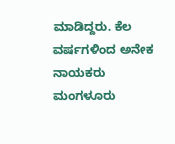ಮಾಡಿದ್ದರು. ಕೆಲ ವರ್ಷಗಳಿಂದ ಅನೇಕ ನಾಯಕರು ಮಂಗಳೂರು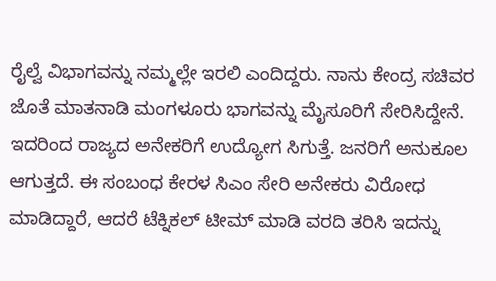ರೈಲ್ವೆ ವಿಭಾಗವನ್ನು ನಮ್ಮಲ್ಲೇ ಇರಲಿ ಎಂದಿದ್ದರು. ನಾನು ಕೇಂದ್ರ ಸಚಿವರ ಜೊತೆ ಮಾತನಾಡಿ ಮಂಗಳೂರು ಭಾಗವನ್ನು ಮೈಸೂರಿಗೆ ಸೇರಿಸಿದ್ದೇನೆ. ಇದರಿಂದ ರಾಜ್ಯದ ಅನೇಕರಿಗೆ ಉದ್ಯೋಗ ಸಿಗುತ್ತೆ. ಜನರಿಗೆ ಅನುಕೂಲ ಆಗುತ್ತದೆ. ಈ ಸಂಬಂಧ ಕೇರಳ ಸಿಎಂ ಸೇರಿ ಅನೇಕರು ವಿರೋಧ ಮಾಡಿದ್ದಾರೆ, ಆದರೆ ಟೆಕ್ನಿಕಲ್ ಟೀಮ್ ಮಾಡಿ ವರದಿ ತರಿಸಿ ಇದನ್ನು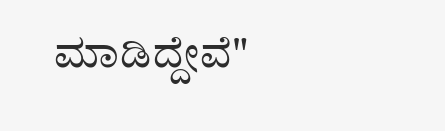ಮಾಡಿದ್ದೇವೆ"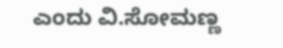ಎಂದು ವಿ.ಸೋಮಣ್ಣ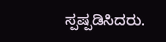ಸ್ಪಷ್ಪಡಿಸಿದರು.